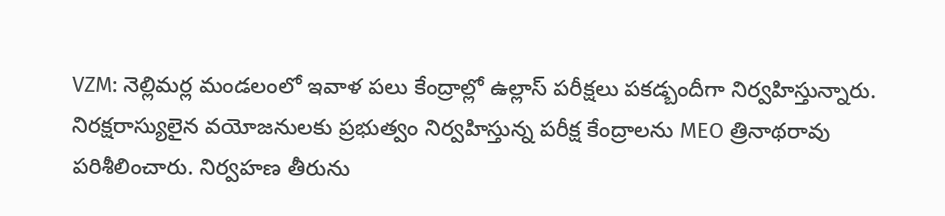VZM: నెల్లిమర్ల మండలంలో ఇవాళ పలు కేంద్రాల్లో ఉల్లాస్ పరీక్షలు పకడ్బందీగా నిర్వహిస్తున్నారు. నిరక్షరాస్యులైన వయోజనులకు ప్రభుత్వం నిర్వహిస్తున్న పరీక్ష కేంద్రాలను MEO త్రినాథరావు పరిశీలించారు. నిర్వహణ తీరును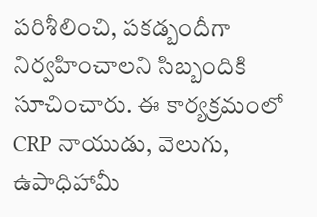పరిశీలించి, పకడ్బందీగా నిర్వహించాలని సిబ్బందికి సూచించారు. ఈ కార్యక్రమంలో CRP నాయుడు, వెలుగు, ఉపాధిహామీ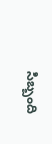సిబ్బంది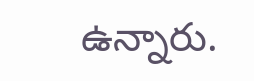ఉన్నారు.